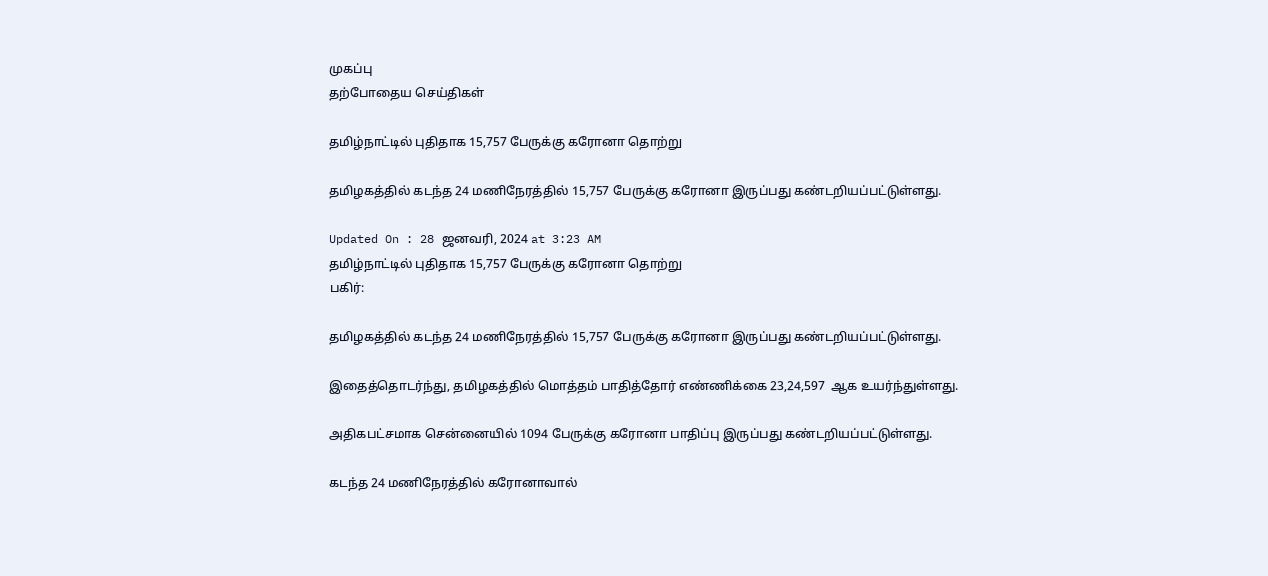முகப்பு
தற்போதைய செய்திகள்

தமிழ்நாட்டில் புதிதாக 15,757 பேருக்கு கரோனா தொற்று

தமிழகத்தில் கடந்த 24 மணிநேரத்தில் 15,757 பேருக்கு கரோனா இருப்பது கண்டறியப்பட்டுள்ளது.

Updated On : 28 ஜனவரி, 2024 at 3:23 AM
தமிழ்நாட்டில் புதிதாக 15,757 பேருக்கு கரோனா தொற்று
பகிர்:

தமிழகத்தில் கடந்த 24 மணிநேரத்தில் 15,757 பேருக்கு கரோனா இருப்பது கண்டறியப்பட்டுள்ளது.

இதைத்தொடர்ந்து, தமிழகத்தில் மொத்தம் பாதித்தோர் எண்ணிக்கை 23,24,597  ஆக உயர்ந்துள்ளது.

அதிகபட்சமாக சென்னையில் 1094 பேருக்கு கரோனா பாதிப்பு இருப்பது கண்டறியப்பட்டுள்ளது.

கடந்த 24 மணிநேரத்தில் கரோனாவால்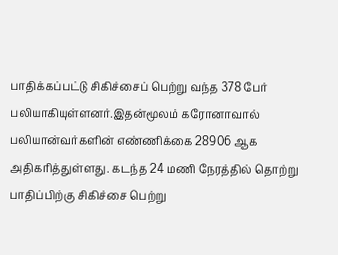பாதிக்கப்பட்டு சிகிச்சைப் பெற்று வந்த 378 பேர் பலியாகியுள்ளனர்.இதன்மூலம் கரோனாவால் பலியான்வர்களின் எண்ணிக்கை 28906 ஆக அதிகரித்துள்ளது. கடந்த 24 மணி நேரத்தில் தொற்று பாதிப்பிற்கு சிகிச்சை பெற்று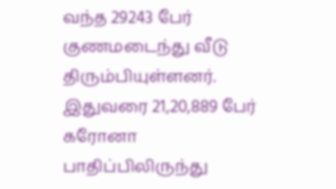வந்த 29243 பேர் குணமடைந்து வீடு திரும்பியுள்ளனர். இதுவரை 21,20,889 பேர் கரோனா பாதிப்பிலிருந்து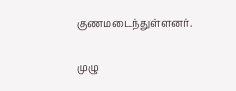குணமடைந்துள்ளனர்.

முழு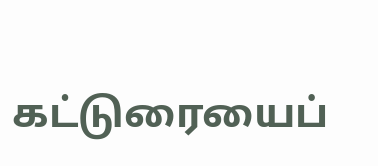கட்டுரையைப்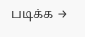படிக்க →